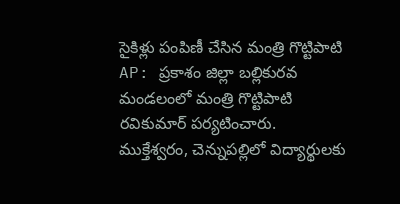సైకిళ్లు పంపిణీ చేసిన మంత్రి గొట్టిపాటి
AP: ప్రకాశం జిల్లా బల్లికురవ మండలంలో మంత్రి గొట్టిపాటి రవికుమార్ పర్యటించారు. ముక్తేశ్వరం, చెన్నుపల్లిలో విద్యార్థులకు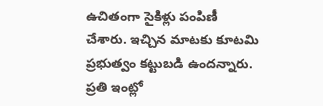ఉచితంగా సైకిళ్లు పంపిణీ చేశారు. ఇచ్చిన మాటకు కూటమి ప్రభుత్వం కట్టుబడి ఉందన్నారు. ప్రతి ఇంట్లో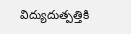విద్యుదుత్పత్తికి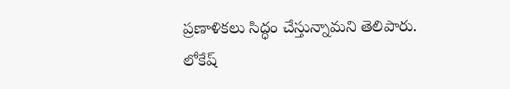ప్రణాళికలు సిద్ధం చేస్తున్నామని తెలిపారు. లోకేష్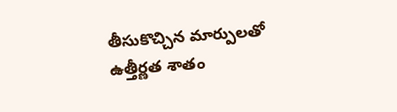తీసుకొచ్చిన మార్పులతో ఉత్తీర్ణత శాతం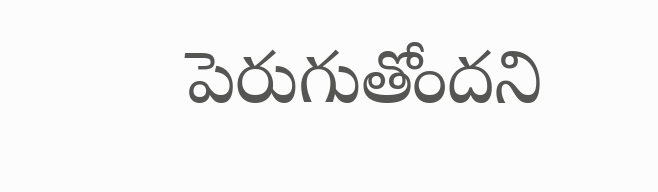పెరుగుతోందని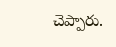చెప్పారు.